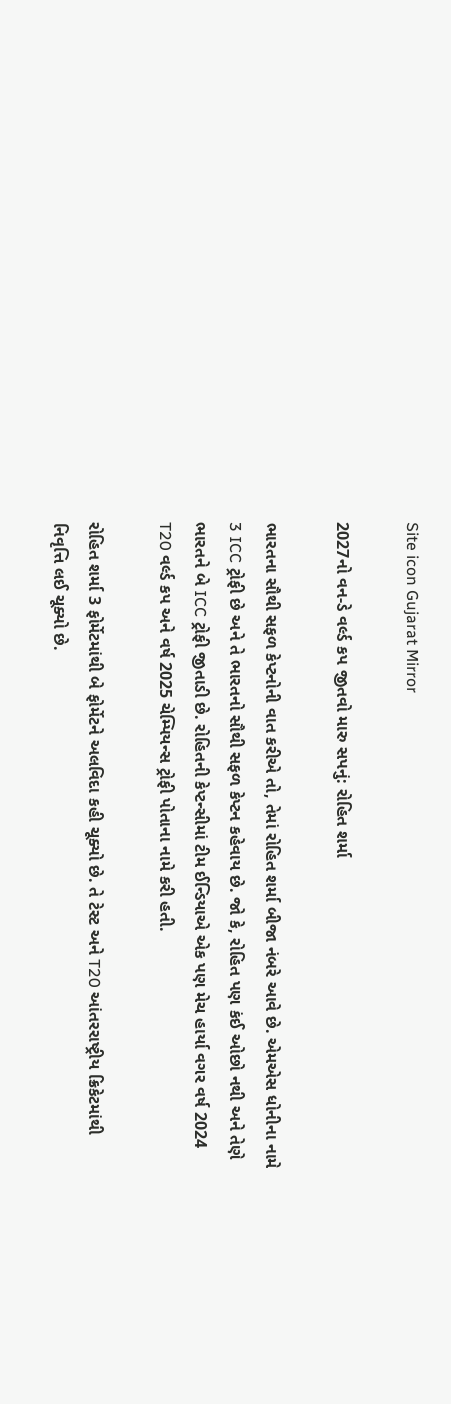Site icon Gujarat Mirror

2027નો વન-ડે વર્લ્ડ કપ જીતવો મારુ સપનું: રોહિત શર્મા

ભારતના સૌથી સફળ કેપ્ટનોની વાત કરીએ તો, તેમાં રોહિત શર્મા બીજા નંબરે આવે છે. એમએસ ધોનીના નામે 3 ICC ટ્રોફી છે અને તે ભારતનો સૌથી સફળ કેપ્ટન કહેવાય છે. જો કે, રોહિત પણ કંઈ ઓછો નથી અને તેણે ભારતને બે ICC ટ્રોફી જીતાડી છે. રોહિતની કેપ્ટન્સીમાં ટીમ ઈન્ડિયાએ એક પણ મેચ હાર્યા વગર વર્ષ 2024 T20 વર્લ્ડ કપ અને વર્ષ 2025 ચેમ્પિયન્સ ટ્રોફી પોતાના નામે કરી હતી.

રોહિત શર્મા 3 ફોર્મેટમાંથી બે ફોર્મેટને અલવિદા કહી ચૂક્યો છે. તે ટેસ્ટ અને T20 આંતરરાષ્ટ્રીય ક્રિકેટમાંથી નિવૃત્તિ લઈ ચૂક્યો છે.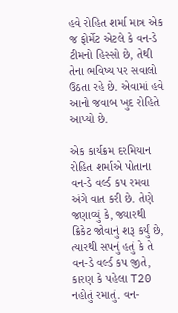હવે રોહિત શર્મા માત્ર એક જ ફોર્મેટ એટલે કે વન-ડે ટીમનો હિસ્સો છે, તેથી તેના ભવિષ્ય પર સવાલો ઉઠતા રહે છે. એવામાં હવે આનો જવાબ ખુદ રોહિતે આપ્યો છે.

એક કાર્યક્રમ દરમિયાન રોહિત શર્માએ પોતાના વન-ડે વર્લ્ડ કપ રમવા અંગે વાત કરી છે. તેણે જણાવ્યું કે, જ્યારથી ક્રિકેટ જોવાનું શરૂ કર્યું છે, ત્યારથી સપનું હતું કે તે વન-ડે વર્લ્ડ કપ જીતે, કારણ કે પહેલા T20 નહોતું રમાતું. વન-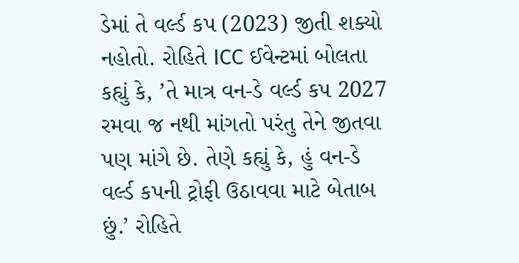ડેમાં તે વર્લ્ડ કપ (2023) જીતી શક્યો નહોતો. રોહિતે ICC ઈવેન્ટમાં બોલતા કહ્યું કે, ’તે માત્ર વન-ડે વર્લ્ડ કપ 2027 રમવા જ નથી માંગતો પરંતુ તેને જીતવા પણ માંગે છે. તેણે કહ્યું કે, હું વન-ડે વર્લ્ડ કપની ટ્રોફી ઉઠાવવા માટે બેતાબ છું.’ રોહિતે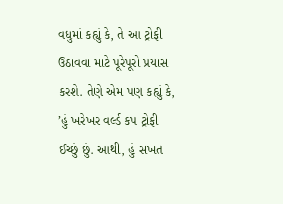વધુમાં કહ્યું કે, તે આ ટ્રોફી ઉઠાવવા માટે પૂરેપૂરો પ્રયાસ કરશે. તેણે એમ પણ કહ્યું કે, ’હું ખરેખર વર્લ્ડ કપ ટ્રોફી ઈચ્છું છું. આથી, હું સખત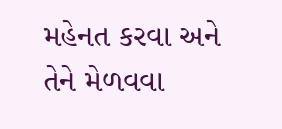મહેનત કરવા અને તેને મેળવવા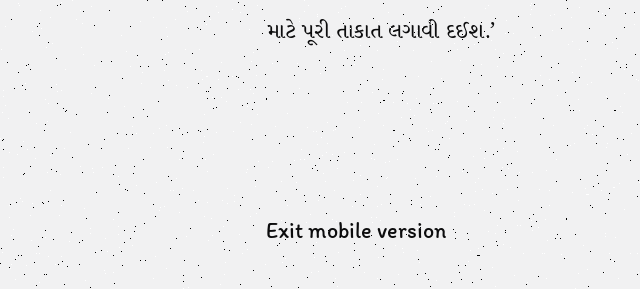માટે પૂરી તાકાત લગાવી દઈશ.’



Exit mobile version